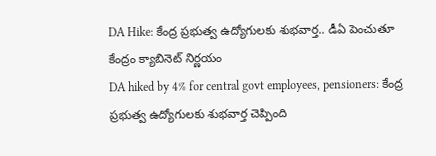DA Hike: కేంద్ర ప్రభుత్వ ఉద్యోగులకు శుభవార్త.. డీఏ పెంచుతూ కేంద్రం క్యాబినెట్ నిర్ణయం
DA hiked by 4% for central govt employees, pensioners: కేంద్ర ప్రభుత్వ ఉద్యోగులకు శుభవార్త చెప్పింది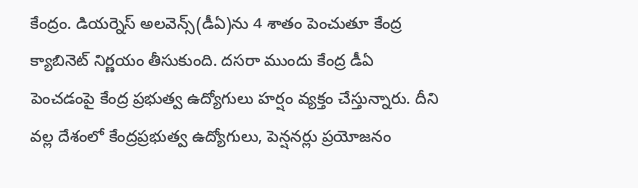కేంద్రం. డియర్నెస్ అలవెన్స్(డీఏ)ను 4 శాతం పెంచుతూ కేంద్ర క్యాబినెట్ నిర్ణయం తీసుకుంది. దసరా ముందు కేంద్ర డీఏ పెంచడంపై కేంద్ర ప్రభుత్వ ఉద్యోగులు హర్షం వ్యక్తం చేస్తున్నారు. దీని వల్ల దేశంలో కేంద్రప్రభుత్వ ఉద్యోగులు, పెన్షనర్లు ప్రయోజనం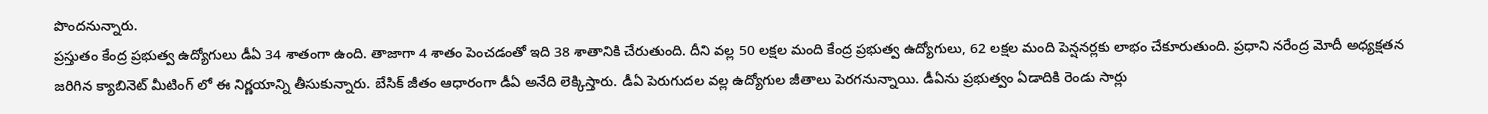పొందనున్నారు.
ప్రస్తుతం కేంద్ర ప్రభుత్వ ఉద్యోగులు డీఏ 34 శాతంగా ఉంది. తాజాగా 4 శాతం పెంచడంతో ఇది 38 శాతానికి చేరుతుంది. దీని వల్ల 50 లక్షల మంది కేంద్ర ప్రభుత్వ ఉద్యోగులు, 62 లక్షల మంది పెన్షనర్లకు లాభం చేకూరుతుంది. ప్రధాని నరేంద్ర మోదీ అధ్యక్షతన జరిగిన క్యాబినెట్ మీటింగ్ లో ఈ నిర్ణయాన్ని తీసుకున్నారు. బేసిక్ జీతం ఆధారంగా డీఏ అనేది లెక్కిస్తారు. డీఏ పెరుగుదల వల్ల ఉద్యోగుల జీతాలు పెరగనున్నాయి. డీఏను ప్రభుత్వం ఏడాదికి రెండు సార్లు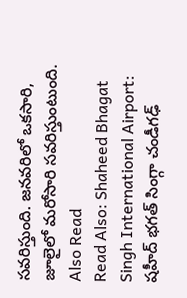సవరిస్తుంది. జనవరిలో ఒకసారి, జూలైలో మరోసారి సవరిస్తుంటుంది.
Also Read
Read Also: Shaheed Bhagat Singh International Airport: షహీద్ భగత్ సింగ్గా చండీగఢ్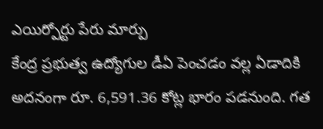ఎయిర్పోర్టు పేరు మార్పు
కేంద్ర ప్రభుత్వ ఉద్యోగుల డీఏ పెంచడం వల్ల ఏడాదికి అదనంగా రూ. 6,591.36 కోట్ల భారం పడనుంది. గత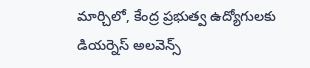మార్చిలో, కేంద్ర ప్రభుత్వ ఉద్యోగులకు డియర్నెస్ అలవెన్స్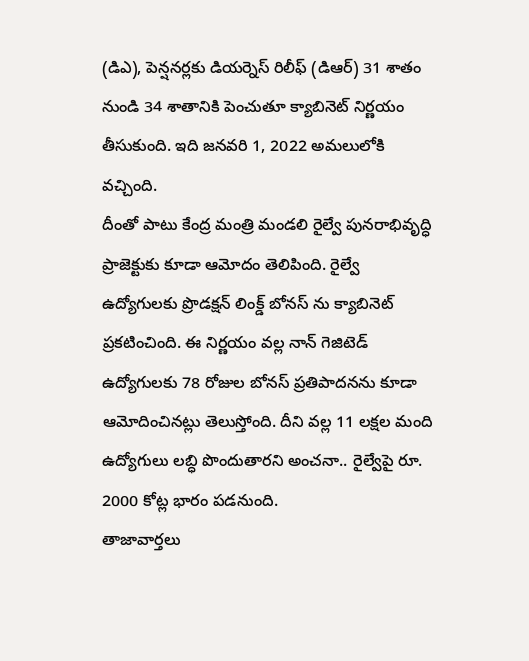(డిఎ), పెన్షనర్లకు డియర్నెస్ రిలీఫ్ (డిఆర్) 31 శాతం నుండి 34 శాతానికి పెంచుతూ క్యాబినెట్ నిర్ణయం తీసుకుంది. ఇది జనవరి 1, 2022 అమలులోకి వచ్చింది.
దీంతో పాటు కేంద్ర మంత్రి మండలి రైల్వే పునరాభివృద్ధి ప్రాజెక్టుకు కూడా ఆమోదం తెలిపింది. రైల్వే ఉద్యోగులకు ప్రొడక్షన్ లింక్డ్ బోనస్ ను క్యాబినెట్ ప్రకటించింది. ఈ నిర్ణయం వల్ల నాన్ గెజిటెడ్ ఉద్యోగులకు 78 రోజుల బోనస్ ప్రతిపాదనను కూడా ఆమోదించినట్లు తెలుస్తోంది. దీని వల్ల 11 లక్షల మంది ఉద్యోగులు లబ్ధి పొందుతారని అంచనా.. రైల్వేపై రూ. 2000 కోట్ల భారం పడనుంది.
తాజావార్తలు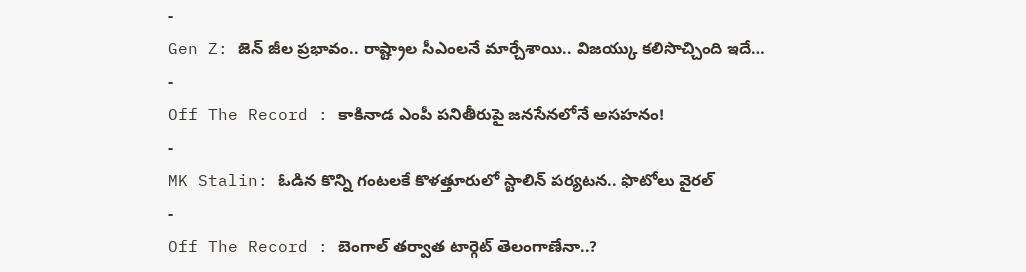-
Gen Z: జెన్ జీల ప్రభావం.. రాష్ట్రాల సీఎంలనే మార్చేశాయి.. విజయ్కు కలిసొచ్చింది ఇదే…
-
Off The Record : కాకినాడ ఎంపీ పనితీరుపై జనసేనలోనే అసహనం!
-
MK Stalin: ఓడిన కొన్ని గంటలకే కొళత్తూరులో స్టాలిన్ పర్యటన.. ఫొటోలు వైరల్
-
Off The Record : బెంగాల్ తర్వాత టార్గెట్ తెలంగాణేనా..?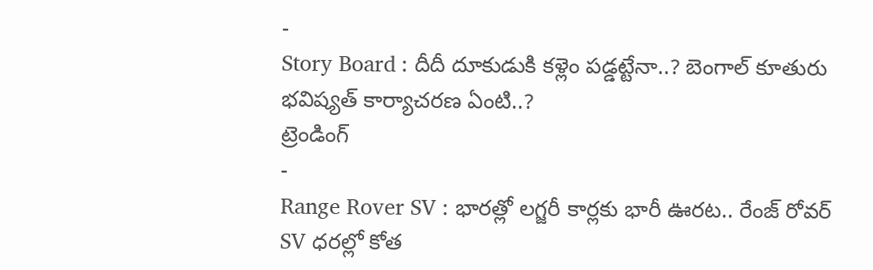-
Story Board : దీదీ దూకుడుకి కళ్లెం పడ్డట్టేనా..? బెంగాల్ కూతురు భవిష్యత్ కార్యాచరణ ఏంటి..?
ట్రెండింగ్
-
Range Rover SV : భారత్లో లగ్జరీ కార్లకు భారీ ఊరట.. రేంజ్ రోవర్ SV ధరల్లో కోత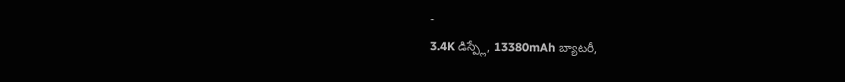-
3.4K డిస్ప్లే, 13380mAh బ్యాటరీ,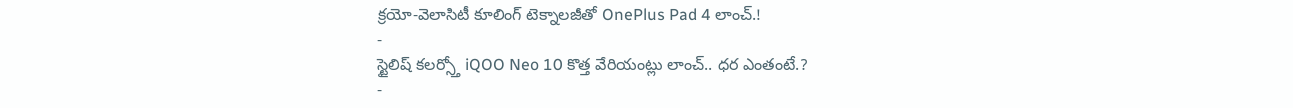క్రయో-వెలాసిటీ కూలింగ్ టెక్నాలజీతో OnePlus Pad 4 లాంచ్.!
-
స్టైలిష్ కలర్స్తో iQOO Neo 10 కొత్త వేరియంట్లు లాంచ్.. ధర ఎంతంటే.?
-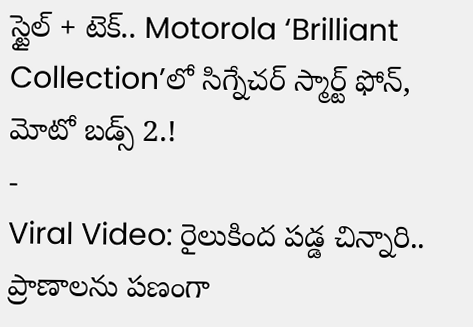స్టైల్ + టెక్.. Motorola ‘Brilliant Collection’లో సిగ్నేచర్ స్మార్ట్ ఫోన్, మోటో బడ్స్ 2.!
-
Viral Video: రైలుకింద పడ్డ చిన్నారి.. ప్రాణాలను పణంగా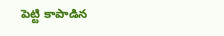పెట్టి కాపాడిన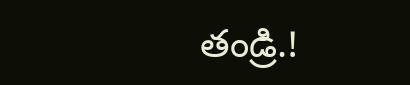తండ్రి.!